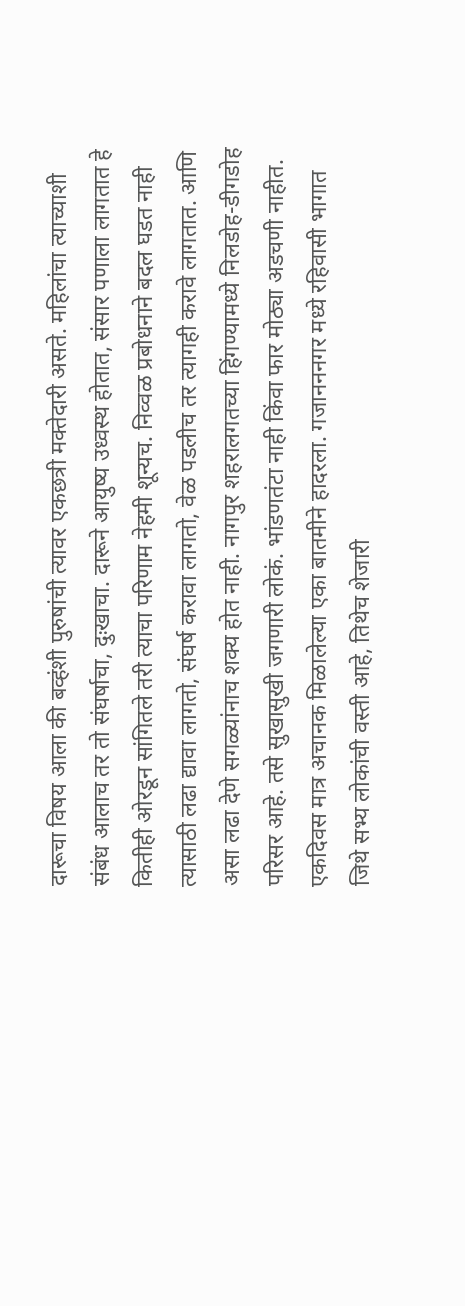दारूचा विषय आला की बव्हंशी पुरुषांची त्यावर एकछत्री मक्तेदारी असते. महिलांचा त्याच्याशी संबंध आलाच तर तो संघर्षाचा, दुःखाचा. दारूने आयुष्य उध्वस्थ होतात, संसार पणाला लागतात हे कितीही ओरडून सांगितले तरी त्याचा परिणाम नेहमी शून्यच. निव्वळ प्रबोधनाने बदल घडत नाही त्यासाठी लढा द्यावा लागतो, संघर्ष करावा लागतो, वेळ पडलीच तर त्यागही करावे लागतात. आणि असा लढा देणे सगळ्यांनाच शक्य होत नाही. नागपुर शहरालगतच्या हिंगण्यामध्ये निलडोह-डीगडोह परिसर आहे. तसे सुखासुखी जगणारी लोकं. भांडणतंटा नाही किंवा फार मोठ्या अडचणी नाहीत. एकदिवस मात्र अचानक मिळालेल्या एका बातमीने हादरला. गजानननगर मध्ये रहिवासी भागात जिथे सभ्य लोकांची वस्ती आहे, तिथेच शेजारी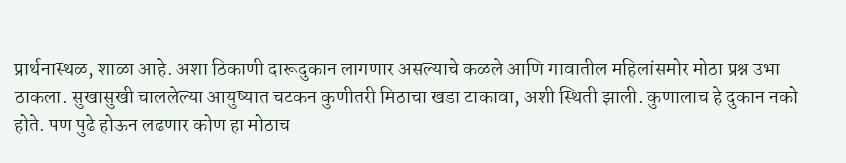प्रार्थनास्थळ, शाळा आहे. अशा ठिकाणी दारूदुकान लागणार असल्याचे कळले आणि गावातील महिलांसमोर मोठा प्रश्न उभा ठाकला. सुखासुखी चाललेल्या आयुष्यात चटकन कुणीतरी मिठाचा खडा टाकावा, अशी स्थिती झाली. कुणालाच हे दुकान नको होते. पण पुढे होऊन लढणार कोण हा मोठाच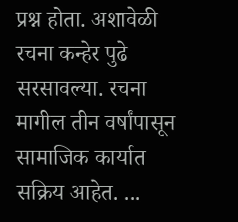प्रश्न होता. अशावेळी रचना कन्हेर पुढे सरसावल्या. रचना मागील तीन वर्षांपासून सामाजिक कार्यात सक्रिय आहेत. ...